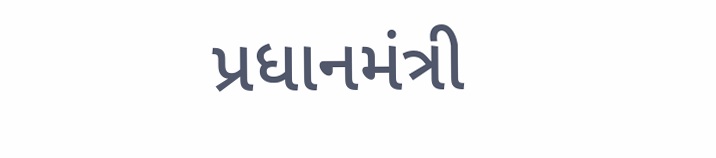પ્રધાનમંત્રી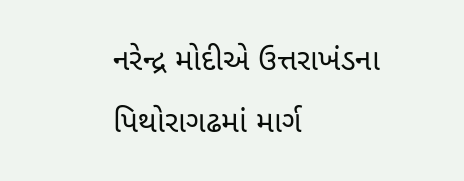નરેન્દ્ર મોદીએ ઉત્તરાખંડના પિથોરાગઢમાં માર્ગ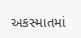અકસ્માતમાં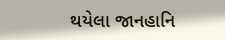થયેલા જાનહાનિ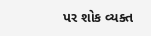પર શોક વ્યક્ત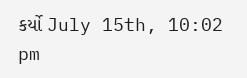કર્યો July 15th, 10:02 pm